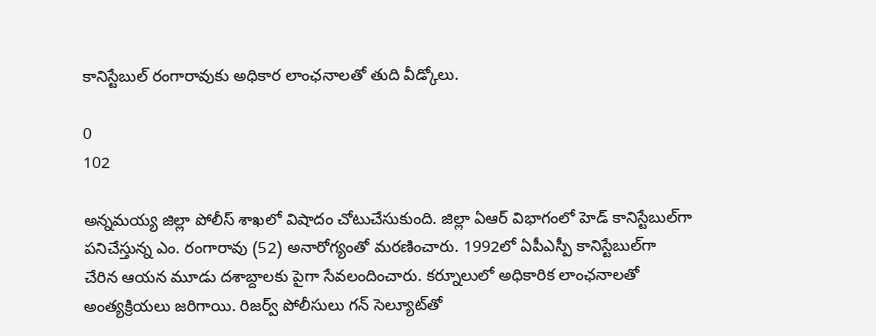కానిస్టేబుల్ రంగారావుకు అధికార లాంఛనాలతో తుది వీడ్కోలు.

0
102

అన్నమయ్య జిల్లా పోలీస్ శాఖలో విషాదం చోటుచేసుకుంది. జిల్లా ఏఆర్ విభాగంలో హెడ్ కానిస్టేబుల్‌గా పనిచేస్తున్న ఎం. రంగారావు (52) అనారోగ్యంతో మరణించారు. 1992లో ఏపీఎస్పీ కానిస్టేబుల్‌గా చేరిన ఆయన మూడు దశాబ్దాలకు పైగా సేవలందించారు. కర్నూలులో అధికారిక లాంఛనాలతో అంత్యక్రియలు జరిగాయి. రిజర్వ్ పోలీసులు గన్ సెల్యూట్‌తో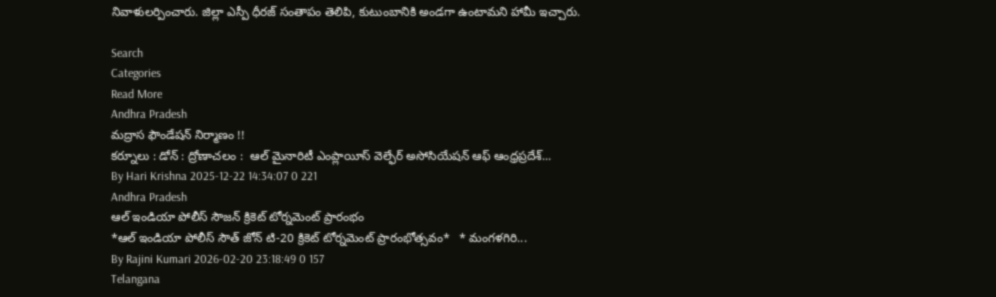నివాళులర్పించారు. జిల్లా ఎస్పీ ధీరజ్ సంతాపం తెలిపి, కుటుంబానికి అండగా ఉంటామని హామీ ఇచ్చారు.

Search
Categories
Read More
Andhra Pradesh
మద్రాస ఫౌండేషన్ నిర్మాణం !!
కర్నూలు : డోన్ : ద్రోణాచలం :  ఆల్ మైనారిటీ ఎంప్లాయీస్ వెల్ఫేర్ అసోసియేషన్ ఆఫ్ ఆంధ్రప్రదేశ్...
By Hari Krishna 2025-12-22 14:34:07 0 221
Andhra Pradesh
ఆల్ ఇండియా పోలీస్ సౌజన్ క్రికెట్ టోర్నమెంట్ ప్రారంభం
*ఆల్ ఇండియా పోలీస్ సౌత్ జోన్ టి-20 క్రికెట్ టోర్నమెంట్ ప్రారంభోత్సవం*   * మంగళగిరి...
By Rajini Kumari 2026-02-20 23:18:49 0 157
Telangana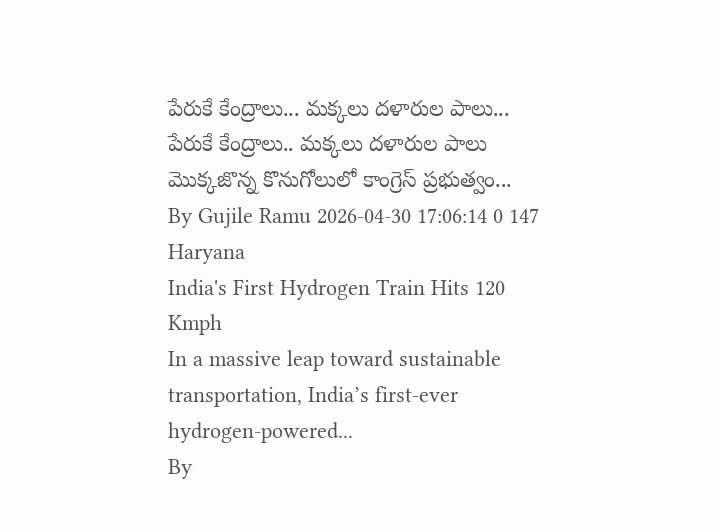పేరుకే కేంద్రాలు... మక్కలు దళారుల పాలు...
పేరుకే కేంద్రాలు.. మ‌క్క‌లు దళారుల పాలు మొక్కజొన్న కొనుగోలులో కాంగ్రెస్ ప్రభుత్వం...
By Gujile Ramu 2026-04-30 17:06:14 0 147
Haryana
India's First Hydrogen Train Hits 120 Kmph
In a massive leap toward sustainable transportation, India’s first-ever hydrogen-powered...
By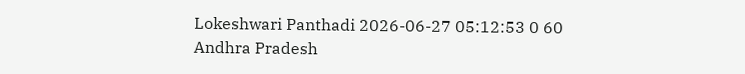Lokeshwari Panthadi 2026-06-27 05:12:53 0 60
Andhra Pradesh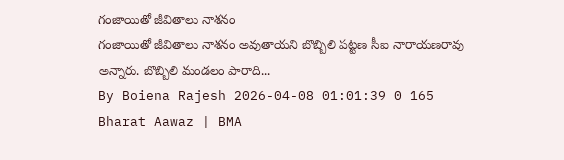గంజాయితో జీవితాలు నాశనం
గంజాయితో జీవితాలు నాశనం అవుతాయని బొబ్బిలి పట్టణ సీఐ నారాయణరావు అన్నారు. బొబ్బిలి మండలం పారాది...
By Boiena Rajesh 2026-04-08 01:01:39 0 165
Bharat Aawaz | BMA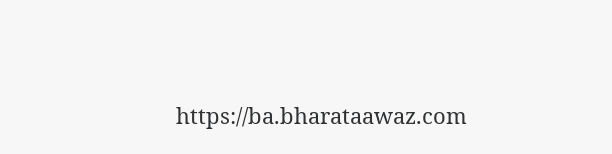https://ba.bharataawaz.com